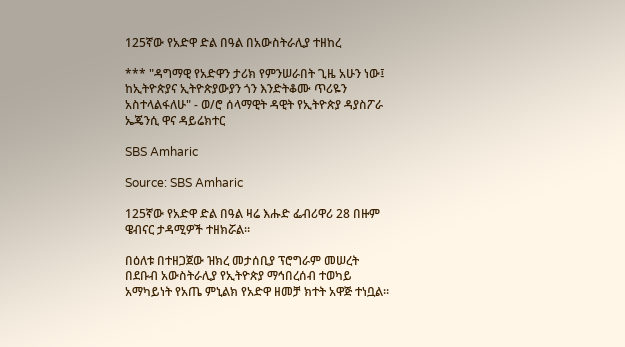125ኛው የአድዋ ድል በዓል በአውስትራሊያ ተዘከረ

*** "ዳግማዊ የአድዋን ታሪክ የምንሠራበት ጊዜ አሁን ነው፤ ከኢትዮጵያና ኢትዮጵያውያን ጎን እንድትቆሙ ጥሪዬን አስተላልፋለሁ" - ወ/ሮ ሰላማዊት ዳዊት የኢትዮጵያ ዳያስፖራ ኤጄንሲ ዋና ዳይሬክተር

SBS Amharic

Source: SBS Amharic

125ኛው የአድዋ ድል በዓል ዛሬ እሑድ ፌብሪዋሪ 28 በዙም ዌብናር ታዳሚዎች ተዘክሯል።

በዕለቱ በተዘጋጀው ዝክረ መታሰቢያ ፕሮግራም መሠረት በደቡብ አውስትራሊያ የኢትዮጵያ ማኅበረሰብ ተወካይ አማካይነት የአጤ ምኒልክ የአድዋ ዘመቻ ክተት አዋጅ ተነቧል።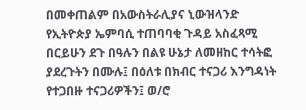በመቀጠልም በአውስትራሊያና ኒውዝላንድ የኢትዮጵያ ኤምባሲ ተጠባባቂ ጉዳይ አስፈጻሚ በርይሁን ደጉ በዓሉን በልዩ ሁኔታ ለመዘከር ተሳትፎ ያደረጉትን በሙሉ፤ በዕለቱ በክብር ተናጋሪ እንግዳነት የተጋበዙ ተናጋሪዎችን፤ ወ/ሮ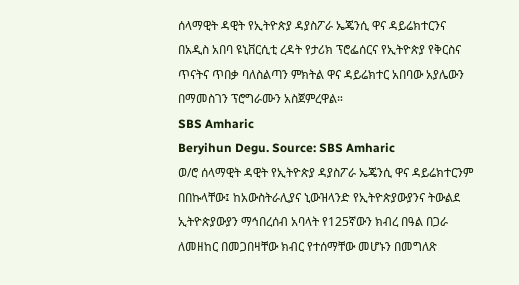ሰላማዊት ዳዊት የኢትዮጵያ ዳያስፖራ ኤጄንሲ ዋና ዳይሬክተርንና በአዲስ አበባ ዩኒቨርሲቲ ረዳት የታሪክ ፕሮፌሰርና የኢትዮጵያ የቅርስና ጥናትና ጥበቃ ባለስልጣን ምክትል ዋና ዳይሬክተር አበባው አያሌውን በማመስገን ፕሮግራሙን አስጀምረዋል።
SBS Amharic
Beryihun Degu. Source: SBS Amharic
ወ/ሮ ሰላማዊት ዳዊት የኢትዮጵያ ዳያስፖራ ኤጄንሲ ዋና ዳይሬክተርንም በበኩላቸው፤ ከአውስትራሊያና ኒውዝላንድ የኢትዮጵያውያንና ትውልደ ኢትዮጵያውያን ማኅበረሰብ አባላት የ125ኛውን ክብረ በዓል በጋራ ለመዘከር በመጋበዛቸው ክብር የተሰማቸው መሆኑን በመግለጽ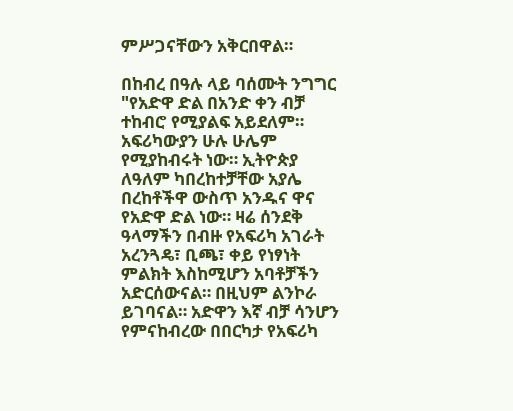ምሥጋናቸውን አቅርበዋል።

በከብረ በዓሉ ላይ ባሰሙት ንግግር "የአድዋ ድል በአንድ ቀን ብቻ ተከብሮ የሚያልፍ አይደለም። አፍሪካውያን ሁሉ ሁሌም የሚያከብሩት ነው። ኢትዮጵያ ለዓለም ካበረከተቻቸው አያሌ በረከቶችዋ ውስጥ አንዱና ዋና የአድዋ ድል ነው። ዛሬ ሰንደቅ ዓላማችን በብዙ የአፍሪካ አገራት አረንጓዴ፣ ቢጫ፣ ቀይ የነፃነት ምልክት እስከሚሆን አባቶቻችን አድርሰውናል። በዚህም ልንኮራ ይገባናል። አድዋን እኛ ብቻ ሳንሆን የምናከብረው በበርካታ የአፍሪካ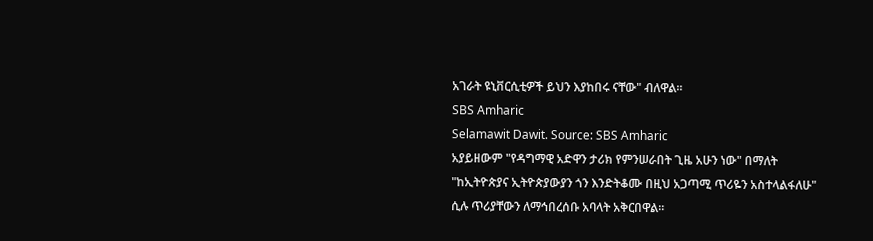አገራት ዩኒቨርሲቲዎች ይህን እያከበሩ ናቸው" ብለዋል።
SBS Amharic
Selamawit Dawit. Source: SBS Amharic
አያይዘውም "የዳግማዊ አድዋን ታሪክ የምንሠራበት ጊዜ አሁን ነው" በማለት "ከኢትዮጵያና ኢትዮጵያውያን ጎን እንድትቆሙ በዚህ አጋጣሚ ጥሪዬን አስተላልፋለሁ" ሲሉ ጥሪያቸውን ለማኅበረሰቡ አባላት አቅርበዋል።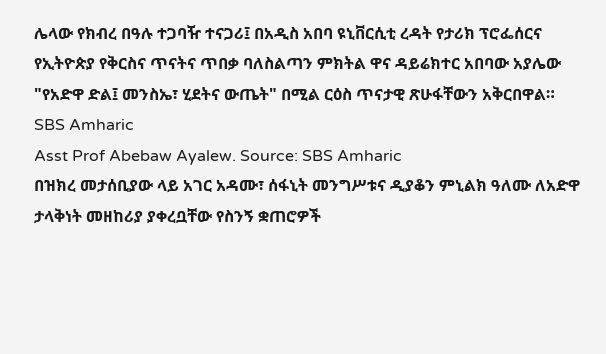ሌላው የክብረ በዓሉ ተጋባዥ ተናጋሪ፤ በአዲስ አበባ ዩኒቨርሲቲ ረዳት የታሪክ ፕሮፌሰርና የኢትዮጵያ የቅርስና ጥናትና ጥበቃ ባለስልጣን ምክትል ዋና ዳይሬክተር አበባው አያሌው "የአድዋ ድል፤ መንስኤ፣ ሂደትና ውጤት" በሚል ርዕስ ጥናታዊ ጽሁፋቸውን አቅርበዋል።
SBS Amharic
Asst Prof Abebaw Ayalew. Source: SBS Amharic
በዝክረ መታሰቢያው ላይ አገር አዳሙ፣ ሰፋኒት መንግሥቱና ዲያቆን ምኒልክ ዓለሙ ለአድዋ ታላቅነት መዘከሪያ ያቀረቧቸው የስንኝ ቋጠሮዎች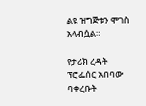ልዩ ዝግጅቱን ሞገስ አላብሷል።

የታሪክ ረዳት ፕሮፌሰር አበባው ባቀረቡት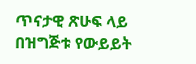ጥናታዊ ጽሁፍ ላይ በዝግጅቱ የውይይት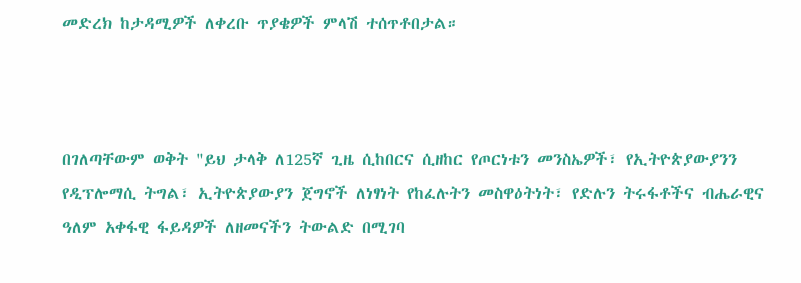መድረክ ከታዳሚዎች ለቀረቡ ጥያቄዎች ምላሽ ተሰጥቶበታል።



በገለጣቸውም ወቅት "ይህ ታላቅ ለ125ኛ ጊዜ ሲከበርና ሲዘከር የጦርነቱን መንስኤዎች፣ የኢትዮጵያውያንን የዲፕሎማሲ ትግል፣ ኢትዮጵያውያን ጀግኖች ለነፃነት የከፈሉትን መስዋዕትነት፣ የድሉን ትሩፋቶችና ብሔራዊና ዓለም አቀፋዊ ፋይዳዎች ለዘመናችን ትውልድ በሚገባ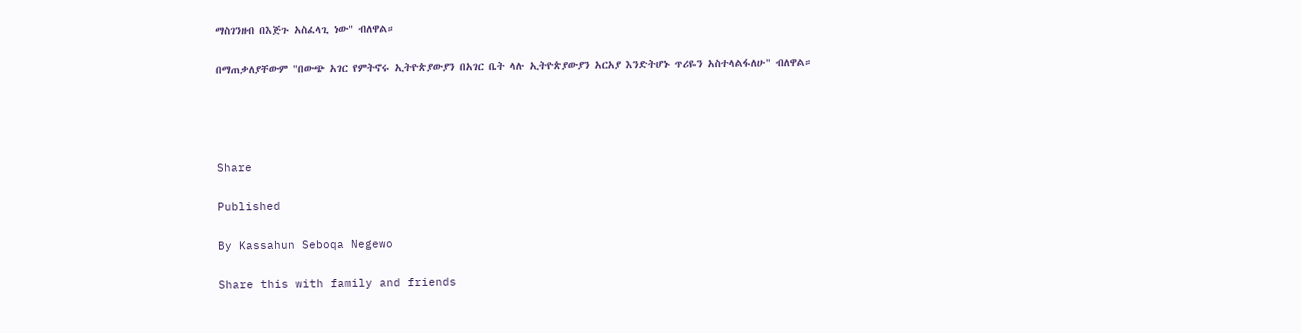ማስገንዘብ በእጅጉ አስፈላጊ ነው" ብለዋል።

በማጠቃለያቸውም "በውጭ አገር የምትኖሩ ኢትዮጵያውያን በአገር ቤት ላሉ ኢትዮጵያውያን አርአያ እንድትሆኑ ጥሪዬን አስተላልፋለሁ" ብለዋል።




Share

Published

By Kassahun Seboqa Negewo

Share this with family and friends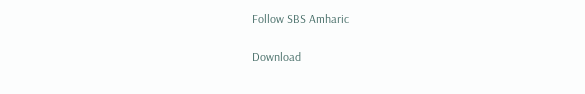Follow SBS Amharic

Download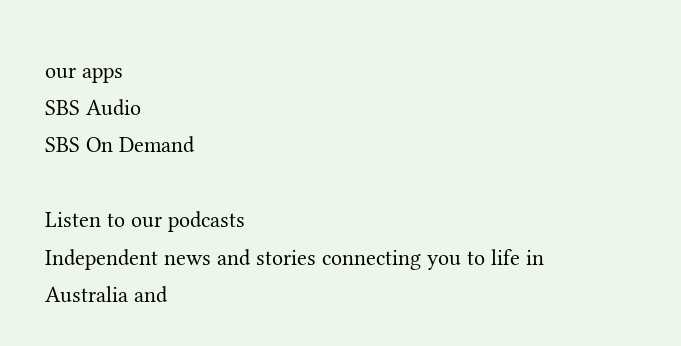our apps
SBS Audio
SBS On Demand

Listen to our podcasts
Independent news and stories connecting you to life in Australia and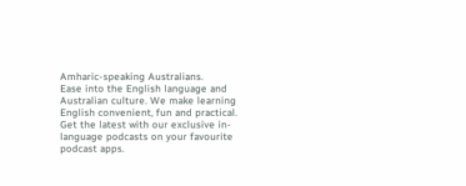Amharic-speaking Australians.
Ease into the English language and Australian culture. We make learning English convenient, fun and practical.
Get the latest with our exclusive in-language podcasts on your favourite podcast apps.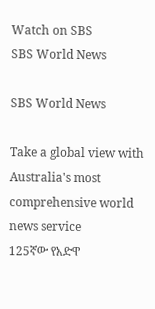Watch on SBS
SBS World News

SBS World News

Take a global view with Australia's most comprehensive world news service
125ኛው የአድዋ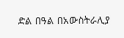ድል በዓል በአውስትራሊያ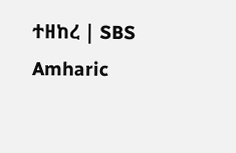ተዘከረ | SBS Amharic